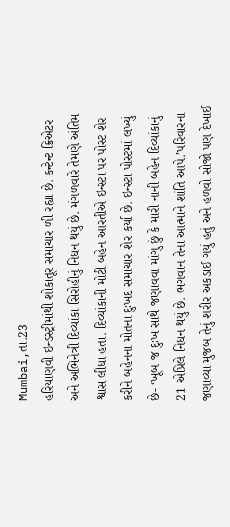Mumbai,તા.23
હરિયાણવી ઇન્ડસ્ટ્રીમાંથી શોકાતૂર સમાચાર ળી રહ્યા છે. કન્ટેન્ટ ક્રિએટર અને અભિનેત્રી દિવ્યાંકા સિરોહીનું નિધન થયું છે. મંગળવારે તેમણે અંતિમ શ્વાસ લીધા હતા. દિવ્યાંકાની મોટી બહેન આરતીએ ઇન્સ્ટા પર પોસ્ટ શેર કરીને બહેનના મોતના દુઃખદ સમાચાર શેર કર્યા છે. ઇન્સ્ટા પોસ્ટમાં લખ્યું છે- ‘ખૂબ જ દુઃખ સાથે જણાવવા માંગુ છું કે મારી નાની બહેન દિવ્યાંકાનું 21 એપ્રિલે નિધન થયું છે. ભગવાન તેના આત્માને શાંતિ આપે.’પરિવારના જણાવ્યા મુજબ તેનું શરીર અકડાઈ ગયું હતું અને હળવો સોજો પણ દેખાઈ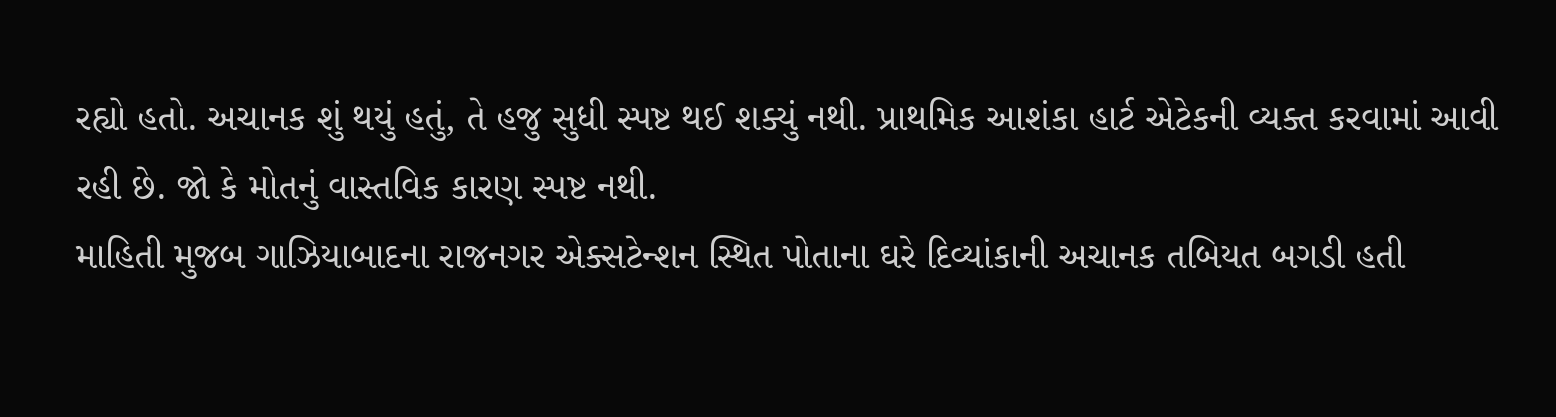રહ્યો હતો. અચાનક શું થયું હતું, તે હજુ સુધી સ્પષ્ટ થઈ શક્યું નથી. પ્રાથમિક આશંકા હાર્ટ એટેકની વ્યક્ત કરવામાં આવી રહી છે. જો કે મોતનું વાસ્તવિક કારણ સ્પષ્ટ નથી.
માહિતી મુજબ ગાઝિયાબાદના રાજનગર એક્સટેન્શન સ્થિત પોતાના ઘરે દિવ્યાંકાની અચાનક તબિયત બગડી હતી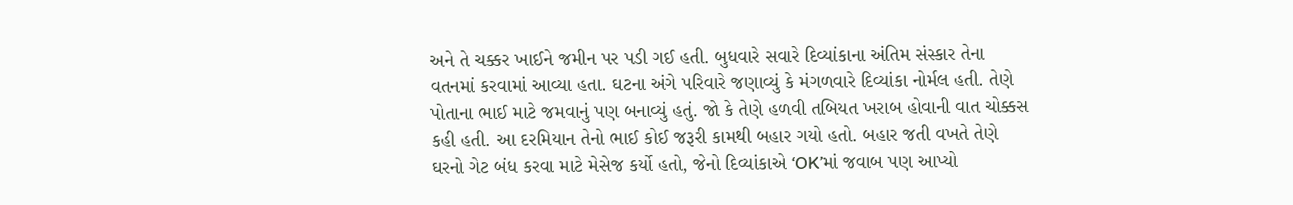અને તે ચક્કર ખાઈને જમીન પર પડી ગઈ હતી. બુધવારે સવારે દિવ્યાંકાના અંતિમ સંસ્કાર તેના વતનમાં કરવામાં આવ્યા હતા. ઘટના અંગે પરિવારે જણાવ્યું કે મંગળવારે દિવ્યાંકા નોર્મલ હતી. તેણે પોતાના ભાઈ માટે જમવાનું પણ બનાવ્યું હતું. જો કે તેણે હળવી તબિયત ખરાબ હોવાની વાત ચોક્કસ કહી હતી. આ દરમિયાન તેનો ભાઈ કોઈ જરૂરી કામથી બહાર ગયો હતો. બહાર જતી વખતે તેણે ઘરનો ગેટ બંધ કરવા માટે મેસેજ કર્યો હતો, જેનો દિવ્યાંકાએ ‘OK’માં જવાબ પણ આપ્યો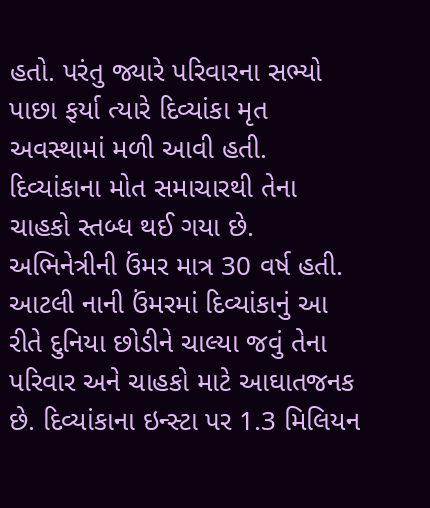હતો. પરંતુ જ્યારે પરિવારના સભ્યો પાછા ફર્યા ત્યારે દિવ્યાંકા મૃત અવસ્થામાં મળી આવી હતી.
દિવ્યાંકાના મોત સમાચારથી તેના ચાહકો સ્તબ્ધ થઈ ગયા છે. અભિનેત્રીની ઉંમર માત્ર 30 વર્ષ હતી. આટલી નાની ઉંમરમાં દિવ્યાંકાનું આ રીતે દુનિયા છોડીને ચાલ્યા જવું તેના પરિવાર અને ચાહકો માટે આઘાતજનક છે. દિવ્યાંકાના ઇન્સ્ટા પર 1.3 મિલિયન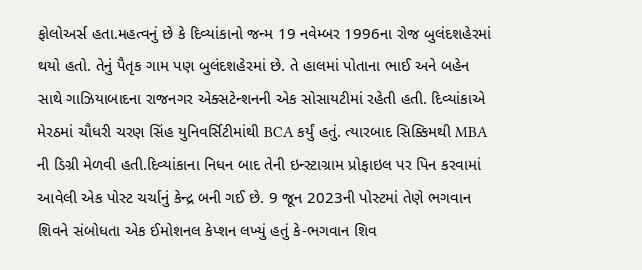ફોલોઅર્સ હતા.મહત્વનું છે કે દિવ્યાંકાનો જન્મ 19 નવેમ્બર 1996ના રોજ બુલંદશહેરમાં થયો હતો. તેનું પૈતૃક ગામ પણ બુલંદશહેરમાં છે. તે હાલમાં પોતાના ભાઈ અને બહેન સાથે ગાઝિયાબાદના રાજનગર એક્સટેન્શનની એક સોસાયટીમાં રહેતી હતી. દિવ્યાંકાએ મેરઠમાં ચૌધરી ચરણ સિંહ યુનિવર્સિટીમાંથી BCA કર્યું હતું. ત્યારબાદ સિક્કિમથી MBA ની ડિગ્રી મેળવી હતી.દિવ્યાંકાના નિધન બાદ તેની ઇન્સ્ટાગ્રામ પ્રોફાઇલ પર પિન કરવામાં આવેલી એક પોસ્ટ ચર્ચાનું કેન્દ્ર બની ગઈ છે. 9 જૂન 2023ની પોસ્ટમાં તેણે ભગવાન શિવને સંબોધતા એક ઈમોશનલ કેપ્શન લખ્યું હતું કે-ભગવાન શિવ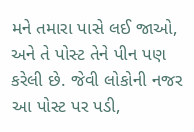મને તમારા પાસે લઈ જાઓ, અને તે પોસ્ટ તેને પીન પણ કરેલી છે. જેવી લોકોની નજર આ પોસ્ટ પર પડી,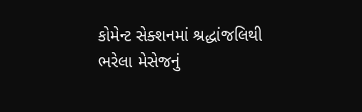કોમેન્ટ સેક્શનમાં શ્રદ્ધાંજલિથી ભરેલા મેસેજનું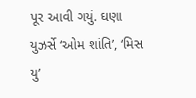પૂર આવી ગયું. ઘણા યુઝર્સે ‘ઓમ શાંતિ’, ‘મિસ યુ’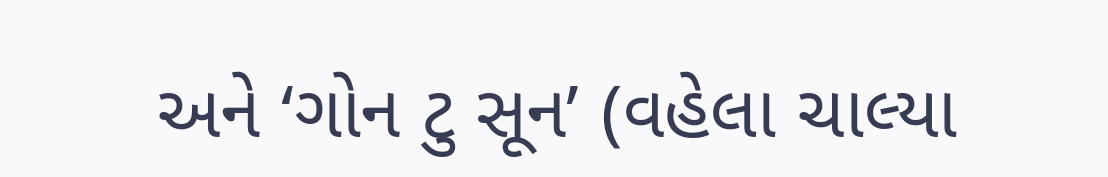અને ‘ગોન ટુ સૂન’ (વહેલા ચાલ્યા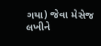ગયા) જેવા મેસેજ લખીને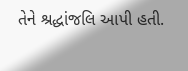તેને શ્રદ્ધાંજલિ આપી હતી.